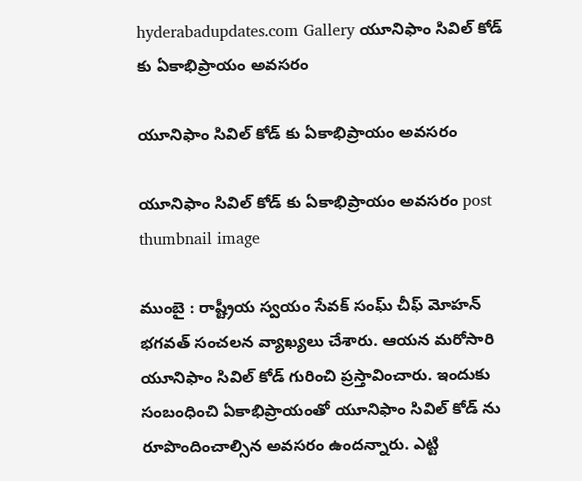hyderabadupdates.com Gallery యూనిఫాం సివిల్ కోడ్ కు ఏకాభిప్రాయం అవ‌స‌రం

యూనిఫాం సివిల్ కోడ్ కు ఏకాభిప్రాయం అవ‌స‌రం

యూనిఫాం సివిల్ కోడ్ కు ఏకాభిప్రాయం అవ‌స‌రం post thumbnail image

ముంబై : రాష్ట్రీయ స్వ‌యం సేవ‌క్ సంఘ్ చీఫ్ మోహ‌న్ భ‌గ‌వ‌త్ సంచ‌ల‌న వ్యాఖ్య‌లు చేశారు. ఆయ‌న మ‌రోసారి యూనిఫాం సివిల్ కోడ్ గురించి ప్ర‌స్తావించారు. ఇందుకు సంబంధించి ఏకాభిప్రాయంతో యూనిఫాం సివిల్ కోడ్ ను రూపొందించాల్సిన అవ‌స‌రం ఉంద‌న్నారు. ఎట్టి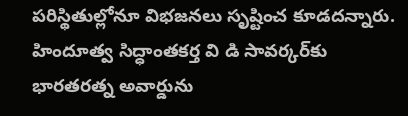ప‌రిస్థితుల్లోనూ విభ‌జ‌న‌లు సృష్టించ కూడ‌ద‌న్నారు. హిందూత్వ సిద్ధాంతకర్త వి డి సావర్కర్‌కు భారతరత్న అవార్డును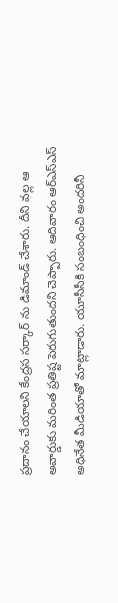ప్రదానం చేయాల‌ని కేంద్ర‌స స‌ర్కార్ ను డిమాండ్ చేశారు. దీని వ‌ల్ల ఆ అవార్డుకు మ‌రింత ప్ర‌తిష్ట పెరుగుతుంద‌ని చెప్పారు. ఆదివారం ఆర్ఎస్ఎస్ అధినేత మీడియాతో మాట్లాడారు. యూసీసీకి సంబంధించి అంద‌రినీ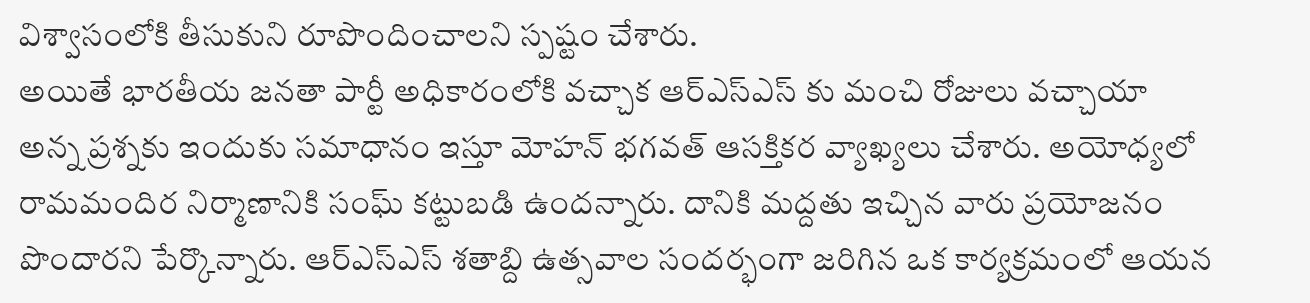విశ్వాసంలోకి తీసుకుని రూపొందించాల‌ని స్ప‌ష్టం చేశారు.
అయితే భార‌తీయ జ‌న‌తా పార్టీ అధికారంలోకి వ‌చ్చాక ఆర్ఎస్ఎస్ కు మంచి రోజులు వ‌చ్చాయా అన్న ప్ర‌శ్న‌కు ఇందుకు స‌మాధానం ఇస్తూ మోహ‌న్ భ‌గ‌వ‌త్ ఆస‌క్తిక‌ర వ్యాఖ్య‌లు చేశారు. అయోధ్యలో రామమందిర నిర్మాణానికి సంఘ్ కట్టుబడి ఉందన్నారు. దానికి మద్దతు ఇచ్చిన వారు ప్రయోజనం పొందారని పేర్కొన్నారు. ఆర్‌ఎస్‌ఎస్ శతాబ్ది ఉత్సవాల సందర్భంగా జరిగిన ఒక కార్యక్రమంలో ఆయన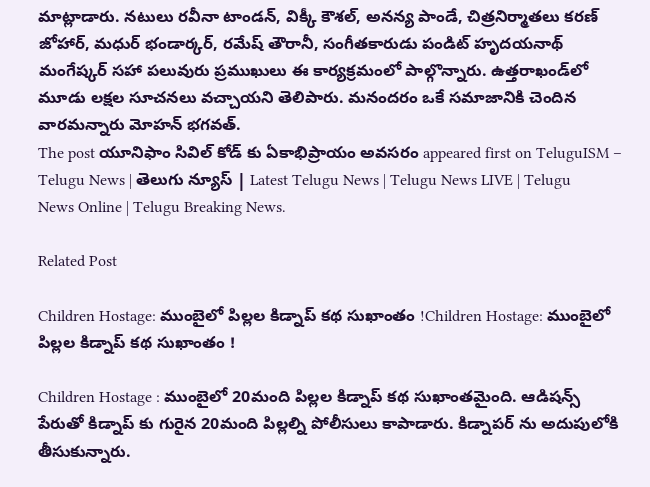మాట్లాడారు. నటులు రవీనా టాండన్, విక్కీ కౌశల్, అనన్య పాండే, చిత్రనిర్మాతలు కరణ్ జోహార్, మధుర్ భండార్కర్, రమేష్ తౌరానీ, సంగీతకారుడు పండిట్ హృదయనాథ్ మంగేష్కర్ సహా పలువురు ప్రముఖులు ఈ కార్యక్రమంలో పాల్గొన్నారు. ఉత్తరాఖండ్‌లో మూడు లక్షల సూచనలు వ‌చ్చాయ‌ని తెలిపారు. మ‌నంద‌రం ఒకే స‌మాజానికి చెందిన వార‌మ‌న్నారు మోహ‌న్ భ‌గ‌వ‌త్.
The post యూనిఫాం సివిల్ కోడ్ కు ఏకాభిప్రాయం అవ‌స‌రం appeared first on TeluguISM – Telugu News | తెలుగు న్యూస్ | Latest Telugu News | Telugu News LIVE | Telugu News Online | Telugu Breaking News.

Related Post

Children Hostage: ముంబైలో పిల్లల కిడ్నాప్‌ కథ సుఖాంతం !Children Hostage: ముంబైలో పిల్లల కిడ్నాప్‌ కథ సుఖాంతం !

Children Hostage : ముంబైలో 20మంది పిల్లల కిడ్నాప్‌ కథ సుఖాంతమైంది. ఆడిషన్స్‌ పేరుతో కిడ్నాప్‌ కు గురైన 20మంది పిల్లల్ని పోలీసులు కాపాడారు. కిడ్నాపర్‌ ను అదుపులోకి తీసుకున్నారు.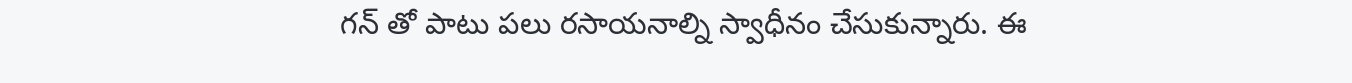గన్‌ తో పాటు పలు రసాయనాల్ని స్వాధీనం చేసుకున్నారు. ఈ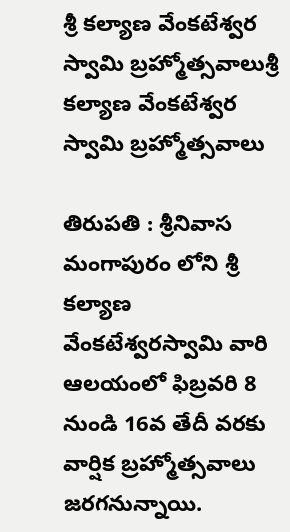శ్రీ కల్యాణ వేంకటేశ్వర స్వామి బ్రహ్మోత్సవాలుశ్రీ కల్యాణ వేంకటేశ్వర స్వామి బ్రహ్మోత్సవాలు

తిరుపతి : శ్రీనివాస మంగాపురం లోని శ్రీ కల్యాణ వేంకటేశ్వరస్వామి వారి ఆలయంలో ఫిబ్రవరి 8 నుండి 16వ తేదీ వరకు వార్షిక బ్రహ్మోత్సవాలు జరగనున్నాయి.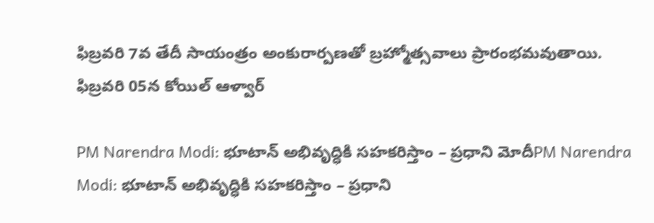ఫిబ్రవరి 7వ తేదీ సాయంత్రం అంకురార్పణతో బ్రహ్మోత్సవాలు ప్రారంభ‌మ‌వుతాయి. ఫిబ్రవరి 05న కోయిల్ ఆళ్వార్

PM Narendra Modi: భూటాన్‌ అభివృద్ధికి సహకరిస్తాం – ప్రధాని మోదీPM Narendra Modi: భూటాన్‌ అభివృద్ధికి సహకరిస్తాం – ప్రధాని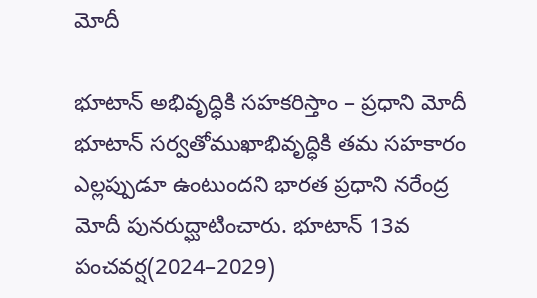మోదీ

భూటాన్‌ అభివృద్ధికి సహకరిస్తాం – ప్రధాని మోదీ   భూటాన్‌ సర్వతోముఖాభివృద్ధికి తమ సహకారం ఎల్లప్పుడూ ఉంటుందని భారత ప్రధాని నరేంద్ర మోదీ పునరుద్ఘాటించారు. భూటాన్‌ 13వ పంచవర్ష(2024–2029)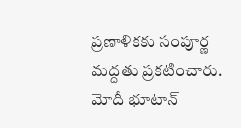ప్రణాళికకు సంపూర్ణ మద్దతు ప్రకటించారు. మోదీ భూటాన్‌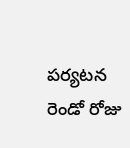పర్యటన రెండో రోజు